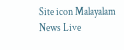Site icon Malayalam News Live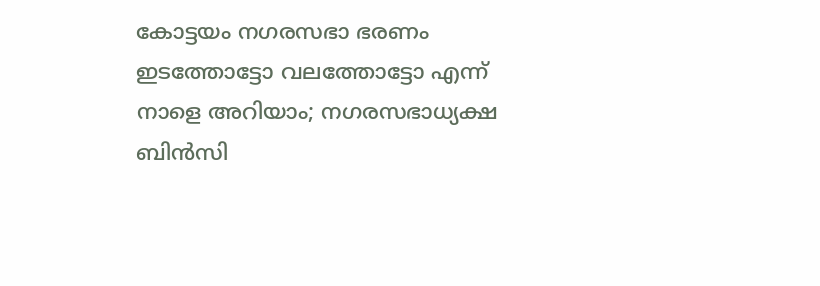കോട്ടയം നഗരസഭാ ഭരണം ഇടത്തോട്ടോ വലത്തോട്ടോ എന്ന് നാളെ അറിയാം; നഗരസഭാധ്യക്ഷ ബിൻസി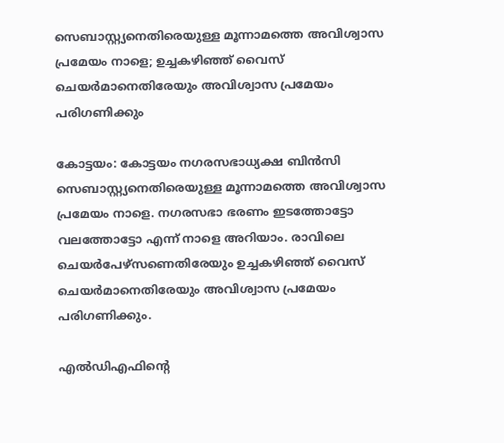സെബാസ്റ്റ്യനെതിരെയുള്ള മൂന്നാമത്തെ അവിശ്വാസ പ്രമേയം നാളെ; ഉച്ചകഴിഞ്ഞ് വൈസ് ചെയർമാനെതിരേയും അവിശ്വാസ പ്രമേയം പരിഗണിക്കും

കോട്ടയം: കോട്ടയം നഗരസഭാധ്യക്ഷ ബിൻസി സെബാസ്റ്റ്യനെതിരെയുള്ള മൂന്നാമത്തെ അവിശ്വാസ പ്രമേയം നാളെ. നഗരസഭാ ഭരണം ഇടത്തോട്ടോ വലത്തോട്ടോ എന്ന് നാളെ അറിയാം. രാവിലെ ചെയർപേഴ്സണെതിരേയും ഉച്ചകഴിഞ്ഞ് വൈസ് ചെയർമാനെതിരേയും അവിശ്വാസ പ്രമേയം പരിഗണിക്കും.

എൽഡിഎഫിന്റെ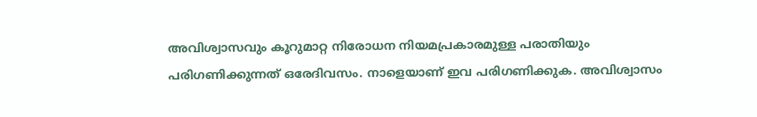അവിശ്വാസവും കൂറുമാറ്റ നിരോധന നിയമപ്രകാരമുള്ള പരാതിയും പരിഗണിക്കുന്നത് ഒരേദിവസം. നാളെയാണ് ഇവ പരിഗണിക്കുക. അവിശ്വാസം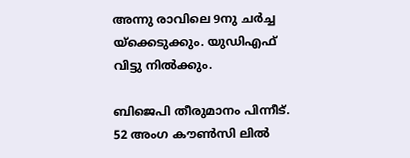അന്നു രാവിലെ 9നു ചർച്ച യ്ക്കെടുക്കും. യുഡിഎഫ് വിട്ടു നിൽക്കും.

ബിജെപി തീരുമാനം പിന്നീട്. 52 അംഗ കൗൺസി ലിൽ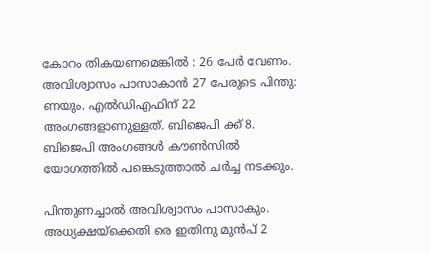കോറം തികയണമെങ്കിൽ : 26 പേർ വേണം. അവിശ്വാസം പാസാകാൻ 27 പേരുടെ പിന്തു: ണയും. എൽഡിഎഫിന് 22 അംഗങ്ങളാണുള്ളത്. ബിജെപി ക്ക് 8. ബിജെപി അംഗങ്ങൾ കൗൺസിൽ യോഗത്തിൽ പങ്കെടുത്താൽ ചർച്ച നടക്കും.

പിന്തുണച്ചാൽ അവിശ്വാസം പാസാകും. അധ്യക്ഷയ്ക്കെതി രെ ഇതിനു മുൻപ് 2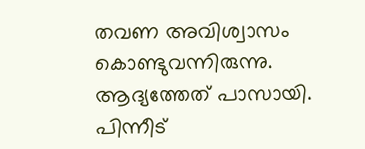തവണ അവിശ്വാസം കൊണ്ടുവന്നിരുന്നു. ആദ്യത്തേത് പാസായി. പിന്നീട്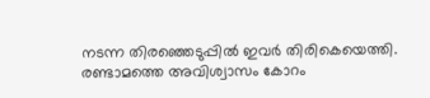നടന്ന തിരഞ്ഞെടുപ്പിൽ ഇവർ തിരികെയെത്തി. രണ്ടാമത്തെ അവിശ്വാസം കോറം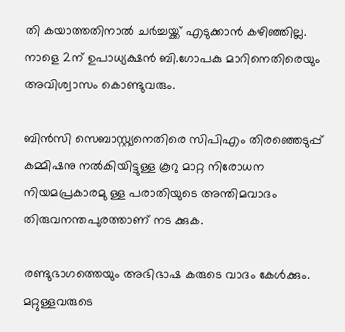തി കയാത്തതിനാൽ ചർച്ചയ്ക്ക് എടുക്കാൻ കഴിഞ്ഞില്ല. നാളെ 2ന് ഉപാധ്യക്ഷൻ ബി.ഗോപകു മാറിനെതിരെയും അവിശ്വാസം കൊണ്ടുവരും.

ബിൻസി സെബാസ്റ്റ്യനെതിരെ സിപിഎം തിരഞ്ഞെടുപ്പ് കമ്മിഷനു നൽകിയിട്ടുള്ള കൂറു മാറ്റ നിരോധന നിയമപ്രകാരമു ള്ള പരാതിയുടെ അന്തിമവാദം തിരുവനന്തപുരത്താണ് നട ക്കുക.

രണ്ടുഭാഗത്തെയും അഭിഭാഷ കരുടെ വാദം കേൾക്കും. മറ്റുള്ളവരുടെ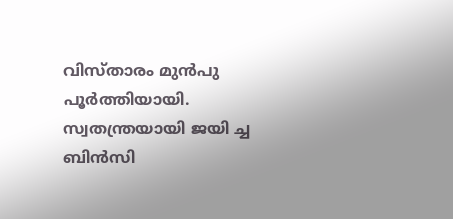വിസ്താരം മുൻപു പൂർത്തിയായി. സ്വതന്ത്രയായി ജയി ച്ച ബിൻസി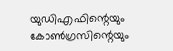യുഡിഎഫിന്റെയും കോൺഗ്രസിന്റെയും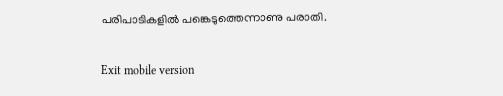പരിപാടികളിൽ പങ്കെടുത്തെന്നാണു പരാതി.

Exit mobile version